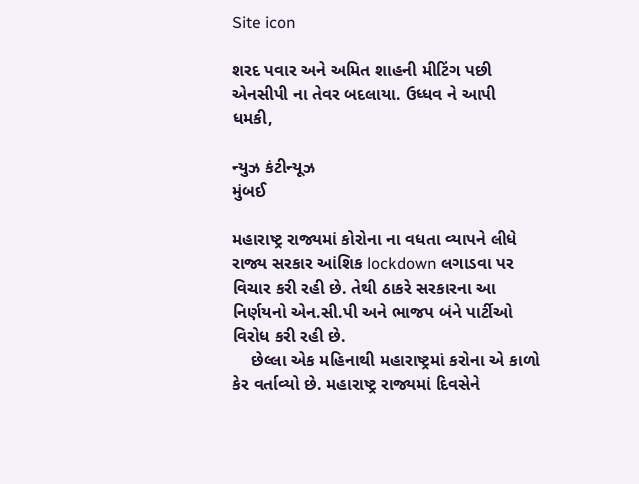Site icon

શરદ પવાર અને અમિત શાહની મીટિંગ પછી એનસીપી ના તેવર બદલાયા. ઉધ્ધવ ને આપી ધમકી,

ન્યુઝ કંટીન્યૂઝ
મુંબઈ

મહારાષ્ટ્ર રાજ્યમાં કોરોના ના વધતા વ્યાપને લીધે રાજ્ય સરકાર આંશિક lockdown લગાડવા પર વિચાર કરી રહી છે. તેથી ઠાકરે સરકારના આ નિર્ણયનો એન.સી.પી અને ભાજપ બંને પાર્ટીઓ વિરોધ કરી રહી છે.
    છેલ્લા એક મહિનાથી મહારાષ્ટ્રમાં કરોના એ કાળો કેર વર્તાવ્યો છે. મહારાષ્ટ્ર રાજ્યમાં દિવસેને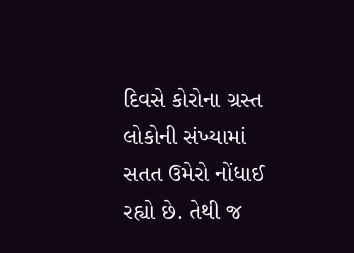દિવસે કોરોના ગ્રસ્ત લોકોની સંખ્યામાં સતત ઉમેરો નોંધાઈ રહ્યો છે. તેથી જ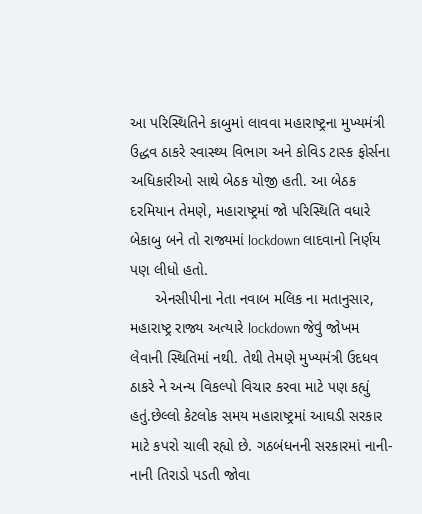આ પરિસ્થિતિને કાબુમાં લાવવા મહારાષ્ટ્રના મુખ્યમંત્રી ઉદ્ધવ ઠાકરે સ્વાસ્થ્ય વિભાગ અને કોવિડ ટાસ્ક ફોર્સના અધિકારીઓ સાથે બેઠક યોજી હતી. આ બેઠક દરમિયાન તેમણે, મહારાષ્ટ્રમાં જો પરિસ્થિતિ વધારે બેકાબુ બને તો રાજ્યમાં lockdown લાદવાનો નિર્ણય પણ લીધો હતો.
      એનસીપીના નેતા નવાબ મલિક ના મતાનુસાર, મહારાષ્ટ્ર રાજ્ય અત્યારે lockdown જેવું જોખમ લેવાની સ્થિતિમાં નથી. તેથી તેમણે મુખ્યમંત્રી ઉદધવ ઠાકરે ને અન્ય વિકલ્પો વિચાર કરવા માટે પણ કહ્યું હતું.છેલ્લો કેટલોક સમય મહારાષ્ટ્રમાં આઘડી સરકાર માટે કપરો ચાલી રહ્યો છે. ગઠબંધનની સરકારમાં નાની-નાની તિરાડો પડતી જોવા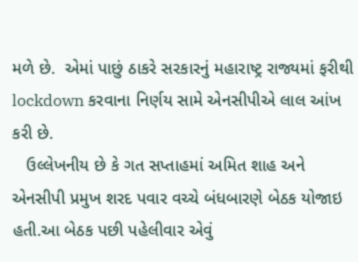મળે છે.  એમાં પાછું ઠાકરે સરકારનું મહારાષ્ટ્ર રાજ્યમાં ફરીથી lockdown કરવાના નિર્ણય સામે એનસીપીએ લાલ આંખ કરી છે.
   ઉલ્લેખનીય છે કે ગત સપ્તાહમાં અમિત શાહ અને એનસીપી પ્રમુખ શરદ પવાર વચ્ચે બંધબારણે બેઠક યોજાઇ હતી.આ બેઠક પછી પહેલીવાર એવું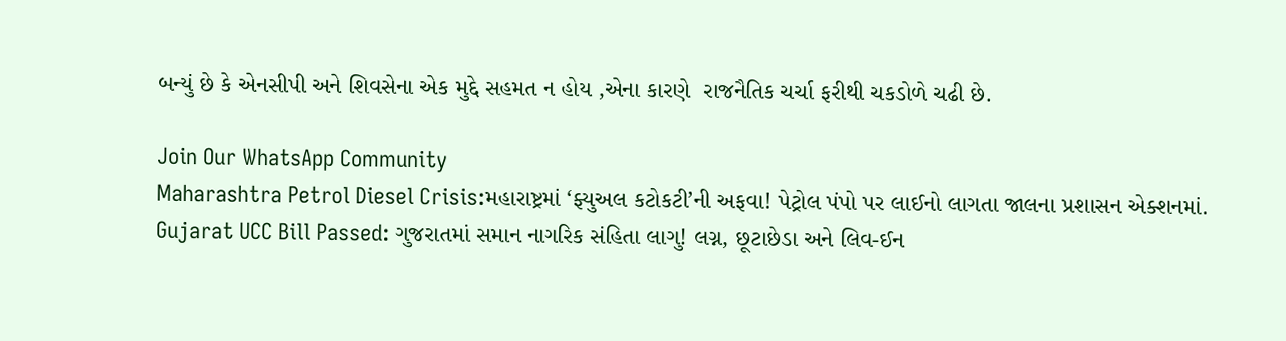બન્યું છે કે એનસીપી અને શિવસેના એક મુદ્દે સહમત ન હોય ,એના કારણે  રાજનૈતિક ચર્ચા ફરીથી ચકડોળે ચઢી છે.

Join Our WhatsApp Community
Maharashtra Petrol Diesel Crisis:મહારાષ્ટ્રમાં ‘ફ્યુઅલ કટોકટી’ની અફવા! પેટ્રોલ પંપો પર લાઈનો લાગતા જાલના પ્રશાસન એક્શનમાં.
Gujarat UCC Bill Passed: ગુજરાતમાં સમાન નાગરિક સંહિતા લાગુ! લગ્ન, છૂટાછેડા અને લિવ-ઈન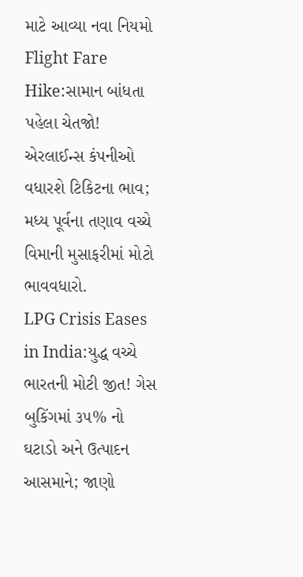માટે આવ્યા નવા નિયમો
Flight Fare Hike:સામાન બાંધતા પહેલા ચેતજો! એરલાઈન્સ કંપનીઓ વધારશે ટિકિટના ભાવ; મધ્ય પૂર્વના તણાવ વચ્ચે વિમાની મુસાફરીમાં મોટો ભાવવધારો.
LPG Crisis Eases in India:યુદ્ધ વચ્ચે ભારતની મોટી જીત! ગેસ બુકિંગમાં ૩૫% નો ઘટાડો અને ઉત્પાદન આસમાને; જાણો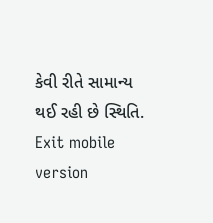કેવી રીતે સામાન્ય થઈ રહી છે સ્થિતિ.
Exit mobile version